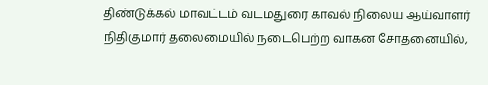திண்டுக்கல் மாவட்டம் வடமதுரை காவல் நிலைய ஆய்வாளர் நிதிகுமார் தலைமையில் நடைபெற்ற வாகன சோதனையில்,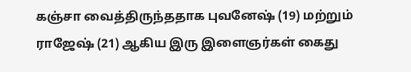கஞ்சா வைத்திருந்ததாக புவனேஷ் (19) மற்றும் ராஜேஷ் (21) ஆகிய இரு இளைஞர்கள் கைது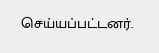செய்யப்பட்டனர்.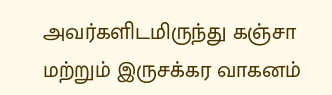அவர்களிடமிருந்து கஞ்சா மற்றும் இருசக்கர வாகனம்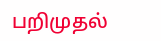பறிமுதல்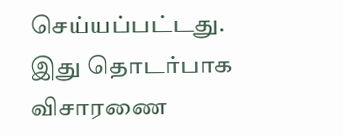செய்யப்பட்டது. இது தொடர்பாக விசாரணை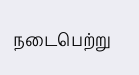நடைபெற்று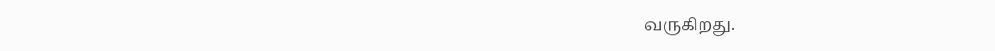வருகிறது.